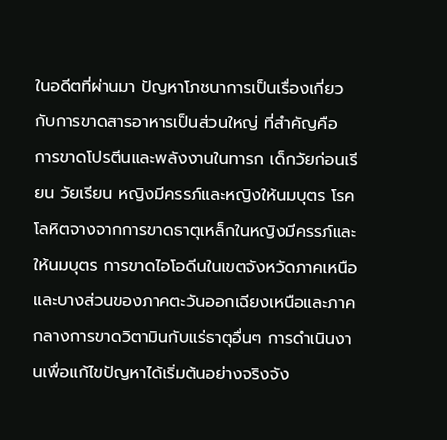ในอดีตที่ผ่านมา ปัญหาโภชนาการเป็นเรื่องเกี่ยวกับการขาดสารอาหารเป็นส่วนใหญ่ ที่สำคัญคือ การขาดโปรตีนและพลังงานในทารก เด็กวัยก่อนเรียน วัยเรียน หญิงมีครรภ์และหญิงให้นมบุตร โรคโลหิตจางจากการขาดธาตุเหล็กในหญิงมีครรภ์และให้นมบุตร การขาดไอโอดีนในเขตจังหวัดภาคเหนือและบางส่วนของภาคตะวันออกเฉียงเหนือและภาคกลางการขาดวิตามินกับแร่ธาตุอื่นๆ การดำเนินงานเพื่อแก้ไขปัญหาได้เริ่มต้นอย่างจริงจัง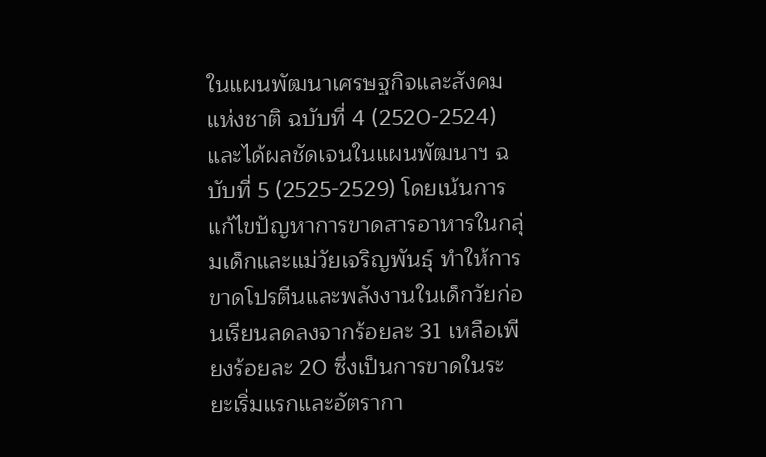ในแผนพัฒนาเศรษฐกิจและสังคมแห่งชาติ ฉบับที่ 4 (2520-2524) และได้ผลชัดเจนในแผนพัฒนาฯ ฉบับที่ 5 (2525-2529) โดยเน้นการแก้ไขปัญหาการขาดสารอาหารในกลุ่มเด็กและแม่วัยเจริญพันธุ์ ทำให้การขาดโปรตีนและพลังงานในเด็กวัยก่อนเรียนลดลงจากร้อยละ 31 เหลือเพียงร้อยละ 20 ซึ่งเป็นการขาดในระยะเริ่มแรกและอัตรากา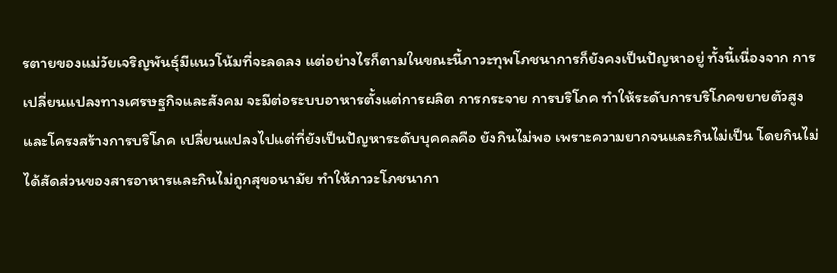รตายของแม่วัยเจริญพันธุ์มีแนวโน้มที่จะลดลง แต่อย่างไรก็ตามในขณะนี้ภาวะทุพโภชนาการก็ยังคงเป็นปัญหาอยู่ ทั้งนี้เนื่องจาก การเปลี่ยนแปลงทางเศรษฐกิจและสังคม จะมีต่อระบบอาหารตั้งแต่การผลิต การกระจาย การบริโภค ทำให้ระดับการบริโภคขยายตัวสูงและโครงสร้างการบริโภค เปลี่ยนแปลงไปแต่ที่ยังเป็นปัญหาระดับบุคคลคือ ยังกินไม่พอ เพราะความยากจนและกินไม่เป็น โดยกินไม่ได้สัดส่วนของสารอาหารและกินไม่ถูกสุขอนามัย ทำให้ภาวะโภชนากา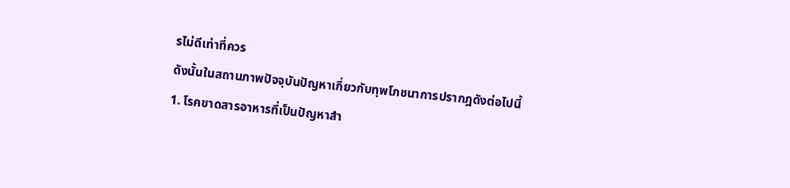รไม่ดีเท่าที่ควร
ดังนั้นในสถานภาพปัจจุบันปัญหาเกี่ยวกับทุพโภชนาการปรากฎดังต่อไปนี้
1. โรคขาดสารอาหารที่เป็นปัญหาสำ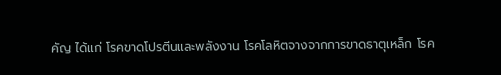คัญ ได้แก่ โรคขาดโปรตีนและพลังงาน โรคโลหิตจางจากการขาดธาตุเหล็ก โรค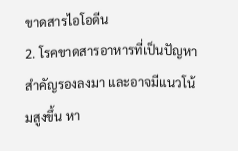ขาดสารไอโอดีน
2. โรคขาดสารอาหารที่เป็นปัญหาสำคัญรองลงมา และอาจมีแนวโน้มสูงขึ้น หา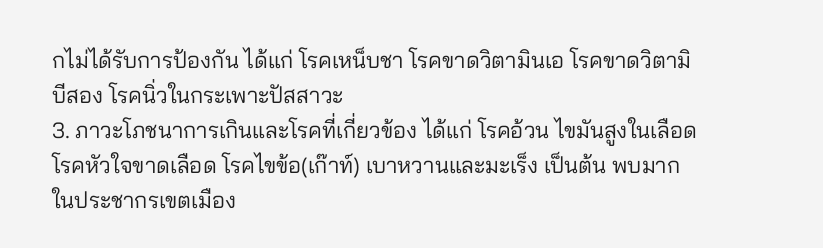กไม่ได้รับการป้องกัน ได้แก่ โรคเหน็บชา โรคขาดวิตามินเอ โรคขาดวิตามิบีสอง โรคนิ่วในกระเพาะปัสสาวะ
3. ภาวะโภชนาการเกินและโรคที่เกี่ยวข้อง ได้แก่ โรคอ้วน ไขมันสูงในเลือด โรคหัวใจขาดเลือด โรคไขข้อ(เก๊าท์) เบาหวานและมะเร็ง เป็นต้น พบมากในประชากรเขตเมือง